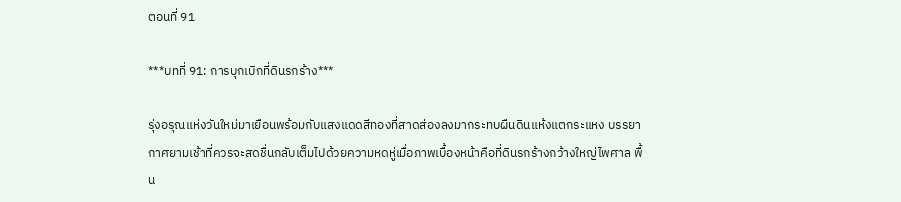ตอนที่ 91

***บทที่ 91: การบุกเบิกที่ดินรกร้าง***

รุ่งอรุณแห่งวันใหม่มาเยือนพร้อมกับแสงแดดสีทองที่สาดส่องลงมากระทบผืนดินแห้งแตกระแหง บรรยากาศยามเช้าที่ควรจะสดชื่นกลับเต็มไปด้วยความหดหู่เมื่อภาพเบื้องหน้าคือที่ดินรกร้างกว้างใหญ่ไพศาล พื้น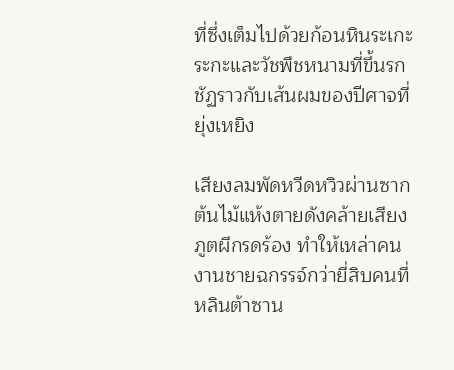ที่ซึ่งเต็มไปด้วยก้อนหินระเกะระกะและวัชพืชหนามที่ขึ้นรกชัฏราวกับเส้นผมของปีศาจที่ยุ่งเหยิง

เสียงลมพัดหวีดหวิวผ่านซากต้นไม้แห้งตายดังคล้ายเสียงภูตผีกรดร้อง ทำให้เหล่าคนงานชายฉกรรจ์กว่ายี่สิบคนที่หลินต้าซาน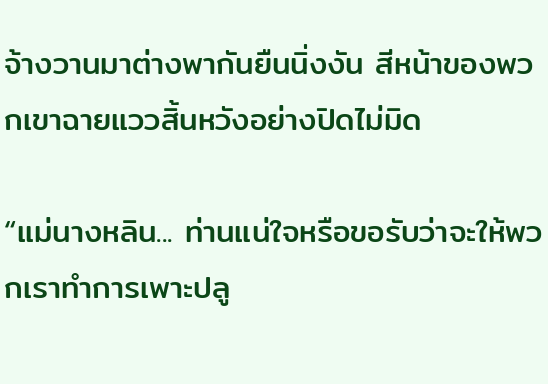จ้างวานมาต่างพากันยืนนิ่งงัน สีหน้าของพวกเขาฉายแววสิ้นหวังอย่างปิดไม่มิด

“แม่นางหลิน... ท่านแน่ใจหรือขอรับว่าจะให้พวกเราทำการเพาะปลู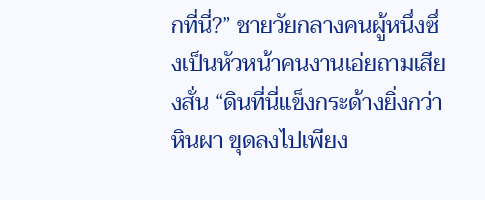กที่นี่?” ชายวัยกลางคนผู้หนึ่งซึ่งเป็นหัวหน้าคนงานเอ่ยถามเสียงสั่น “ดินที่นี่แข็งกระด้างยิ่งกว่าหินผา ขุดลงไปเพียง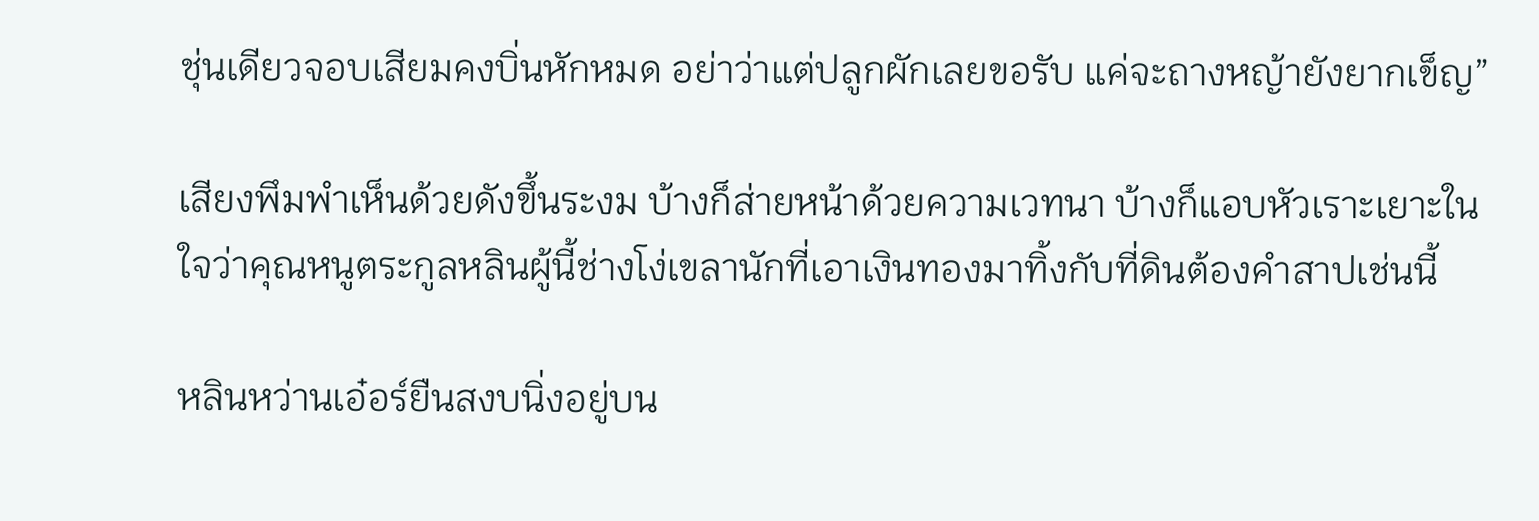ชุ่นเดียวจอบเสียมคงบิ่นหักหมด อย่าว่าแต่ปลูกผักเลยขอรับ แค่จะถางหญ้ายังยากเข็ญ”

เสียงพึมพำเห็นด้วยดังขึ้นระงม บ้างก็ส่ายหน้าด้วยความเวทนา บ้างก็แอบหัวเราะเยาะในใจว่าคุณหนูตระกูลหลินผู้นี้ช่างโง่เขลานักที่เอาเงินทองมาทิ้งกับที่ดินต้องคำสาปเช่นนี้

หลินหว่านเอ๋อร์ยืนสงบนิ่งอยู่บน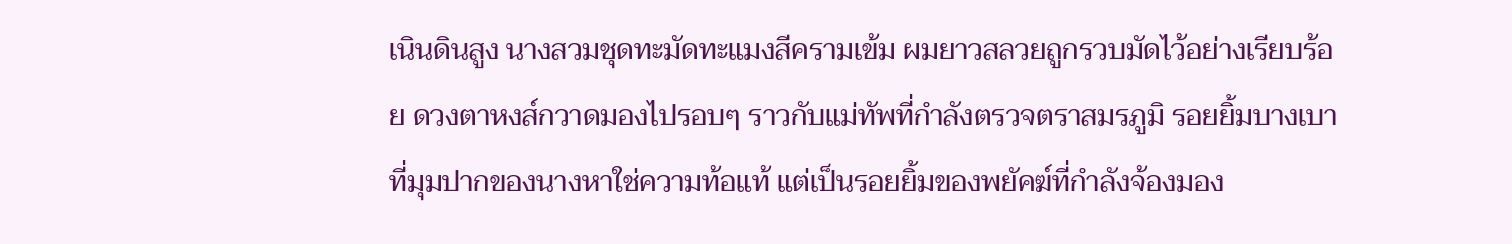เนินดินสูง นางสวมชุดทะมัดทะแมงสีครามเข้ม ผมยาวสลวยถูกรวบมัดไว้อย่างเรียบร้อย ดวงตาหงส์กวาดมองไปรอบๆ ราวกับแม่ทัพที่กำลังตรวจตราสมรภูมิ รอยยิ้มบางเบาที่มุมปากของนางหาใช่ความท้อแท้ แต่เป็นรอยยิ้มของพยัคฆ์ที่กำลังจ้องมอง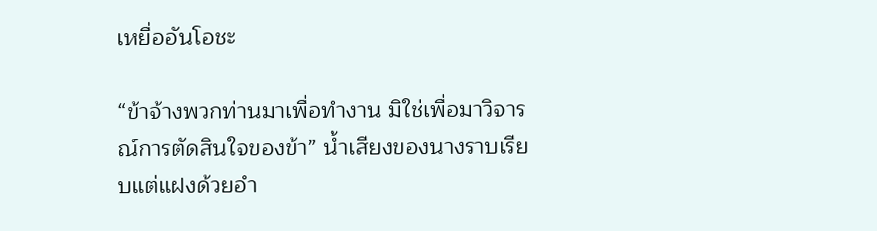เหยื่ออันโอชะ

“ข้าจ้างพวกท่านมาเพื่อทำงาน มิใช่เพื่อมาวิจารณ์การตัดสินใจของข้า” น้ำเสียงของนางราบเรียบแต่แฝงด้วยอำ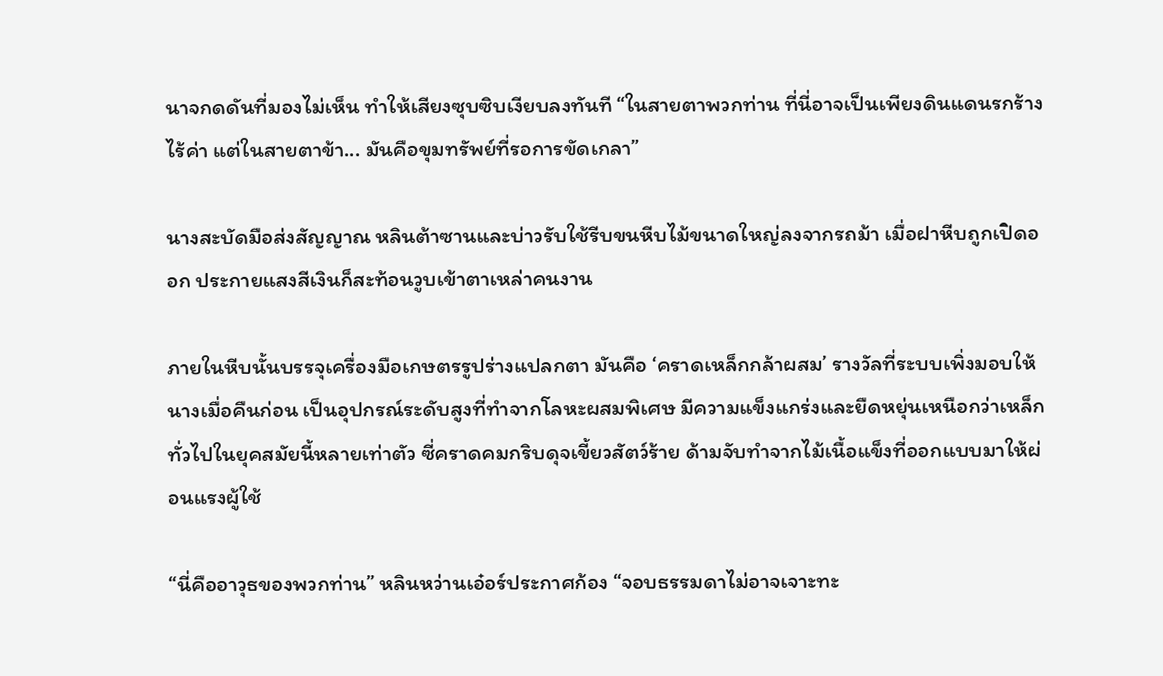นาจกดดันที่มองไม่เห็น ทำให้เสียงซุบซิบเงียบลงทันที “ในสายตาพวกท่าน ที่นี่อาจเป็นเพียงดินแดนรกร้างไร้ค่า แต่ในสายตาข้า... มันคือขุมทรัพย์ที่รอการขัดเกลา”

นางสะบัดมือส่งสัญญาณ หลินต้าซานและบ่าวรับใช้รีบขนหีบไม้ขนาดใหญ่ลงจากรถม้า เมื่อฝาหีบถูกเปิดออก ประกายแสงสีเงินก็สะท้อนวูบเข้าตาเหล่าคนงาน

ภายในหีบนั้นบรรจุเครื่องมือเกษตรรูปร่างแปลกตา มันคือ ‘คราดเหล็กกล้าผสม’ รางวัลที่ระบบเพิ่งมอบให้นางเมื่อคืนก่อน เป็นอุปกรณ์ระดับสูงที่ทำจากโลหะผสมพิเศษ มีความแข็งแกร่งและยืดหยุ่นเหนือกว่าเหล็กทั่วไปในยุคสมัยนี้หลายเท่าตัว ซี่คราดคมกริบดุจเขี้ยวสัตว์ร้าย ด้ามจับทำจากไม้เนื้อแข็งที่ออกแบบมาให้ผ่อนแรงผู้ใช้

“นี่คืออาวุธของพวกท่าน” หลินหว่านเอ๋อร์ประกาศก้อง “จอบธรรมดาไม่อาจเจาะทะ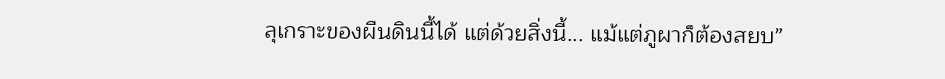ลุเกราะของผืนดินนี้ได้ แต่ด้วยสิ่งนี้... แม้แต่ภูผาก็ต้องสยบ”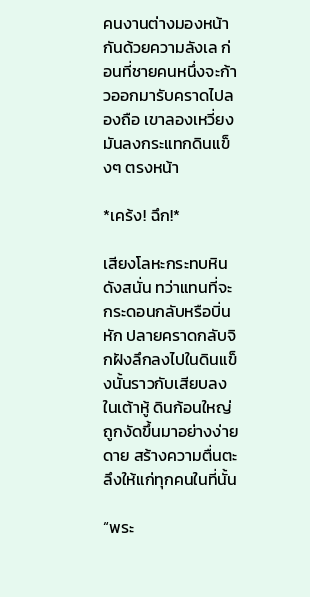คนงานต่างมองหน้ากันด้วยความลังเล ก่อนที่ชายคนหนึ่งจะก้าวออกมารับคราดไปลองถือ เขาลองเหวี่ยงมันลงกระแทกดินแข็งๆ ตรงหน้า

*เคร้ง! ฉึก!*

เสียงโลหะกระทบหินดังสนั่น ทว่าแทนที่จะกระดอนกลับหรือบิ่นหัก ปลายคราดกลับจิกฝังลึกลงไปในดินแข็งนั้นราวกับเสียบลงในเต้าหู้ ดินก้อนใหญ่ถูกงัดขึ้นมาอย่างง่ายดาย สร้างความตื่นตะลึงให้แก่ทุกคนในที่นั้น

“พระ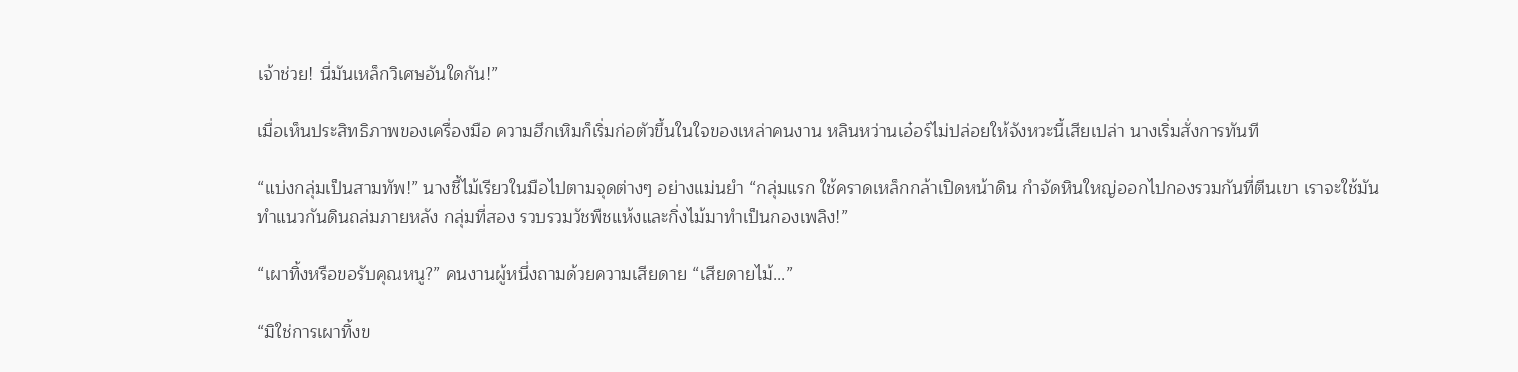เจ้าช่วย! นี่มันเหล็กวิเศษอันใดกัน!”

เมื่อเห็นประสิทธิภาพของเครื่องมือ ความฮึกเหิมก็เริ่มก่อตัวขึ้นในใจของเหล่าคนงาน หลินหว่านเอ๋อร์ไม่ปล่อยให้จังหวะนี้เสียเปล่า นางเริ่มสั่งการทันที

“แบ่งกลุ่มเป็นสามทัพ!” นางชี้ไม้เรียวในมือไปตามจุดต่างๆ อย่างแม่นยำ “กลุ่มแรก ใช้คราดเหล็กกล้าเปิดหน้าดิน กำจัดหินใหญ่ออกไปกองรวมกันที่ตีนเขา เราจะใช้มันทำแนวกันดินถล่มภายหลัง กลุ่มที่สอง รวบรวมวัชพืชแห้งและกิ่งไม้มาทำเป็นกองเพลิง!”

“เผาทิ้งหรือขอรับคุณหนู?” คนงานผู้หนึ่งถามด้วยความเสียดาย “เสียดายไม้...”

“มิใช่การเผาทิ้งข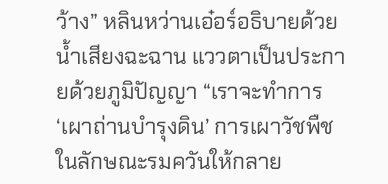ว้าง” หลินหว่านเอ๋อร์อธิบายด้วยน้ำเสียงฉะฉาน แววตาเป็นประกายด้วยภูมิปัญญา “เราจะทำการ ‘เผาถ่านบำรุงดิน’ การเผาวัชพืชในลักษณะรมควันให้กลาย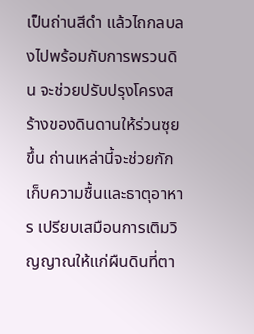เป็นถ่านสีดำ แล้วไถกลบลงไปพร้อมกับการพรวนดิน จะช่วยปรับปรุงโครงสร้างของดินดานให้ร่วนซุยขึ้น ถ่านเหล่านี้จะช่วยกักเก็บความชื้นและธาตุอาหาร เปรียบเสมือนการเติมวิญญาณให้แก่ผืนดินที่ตา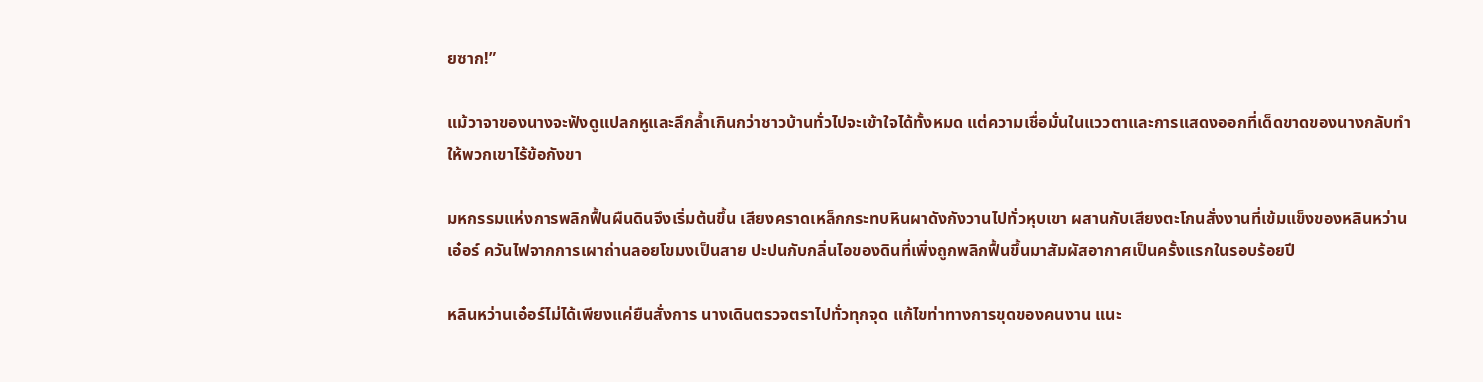ยซาก!”

แม้วาจาของนางจะฟังดูแปลกหูและลึกล้ำเกินกว่าชาวบ้านทั่วไปจะเข้าใจได้ทั้งหมด แต่ความเชื่อมั่นในแววตาและการแสดงออกที่เด็ดขาดของนางกลับทำให้พวกเขาไร้ข้อกังขา

มหกรรมแห่งการพลิกฟื้นผืนดินจึงเริ่มต้นขึ้น เสียงคราดเหล็กกระทบหินผาดังกังวานไปทั่วหุบเขา ผสานกับเสียงตะโกนสั่งงานที่เข้มแข็งของหลินหว่านเอ๋อร์ ควันไฟจากการเผาถ่านลอยโขมงเป็นสาย ปะปนกับกลิ่นไอของดินที่เพิ่งถูกพลิกฟื้นขึ้นมาสัมผัสอากาศเป็นครั้งแรกในรอบร้อยปี

หลินหว่านเอ๋อร์ไม่ได้เพียงแค่ยืนสั่งการ นางเดินตรวจตราไปทั่วทุกจุด แก้ไขท่าทางการขุดของคนงาน แนะ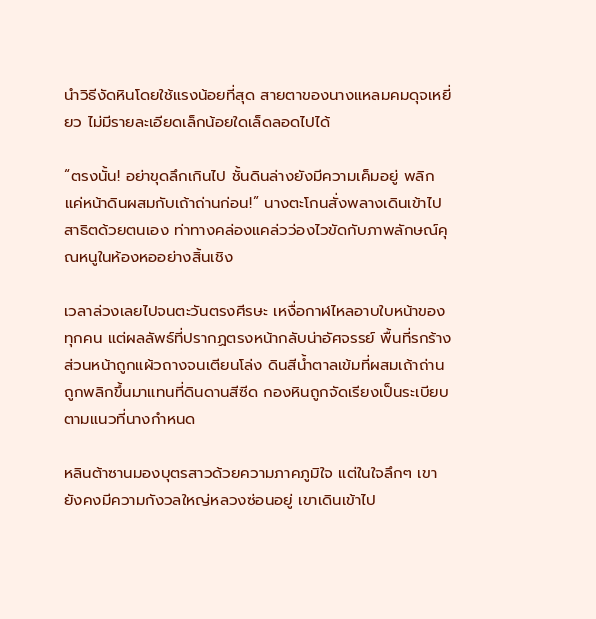นำวิธีงัดหินโดยใช้แรงน้อยที่สุด สายตาของนางแหลมคมดุจเหยี่ยว ไม่มีรายละเอียดเล็กน้อยใดเล็ดลอดไปได้

“ตรงนั้น! อย่าขุดลึกเกินไป ชั้นดินล่างยังมีความเค็มอยู่ พลิกแค่หน้าดินผสมกับเถ้าถ่านก่อน!” นางตะโกนสั่งพลางเดินเข้าไปสาธิตด้วยตนเอง ท่าทางคล่องแคล่วว่องไวขัดกับภาพลักษณ์คุณหนูในห้องหออย่างสิ้นเชิง

เวลาล่วงเลยไปจนตะวันตรงศีรษะ เหงื่อกาฬไหลอาบใบหน้าของทุกคน แต่ผลลัพธ์ที่ปรากฏตรงหน้ากลับน่าอัศจรรย์ พื้นที่รกร้างส่วนหน้าถูกแผ้วถางจนเตียนโล่ง ดินสีน้ำตาลเข้มที่ผสมเถ้าถ่านถูกพลิกขึ้นมาแทนที่ดินดานสีซีด กองหินถูกจัดเรียงเป็นระเบียบตามแนวที่นางกำหนด

หลินต้าซานมองบุตรสาวด้วยความภาคภูมิใจ แต่ในใจลึกๆ เขายังคงมีความกังวลใหญ่หลวงซ่อนอยู่ เขาเดินเข้าไป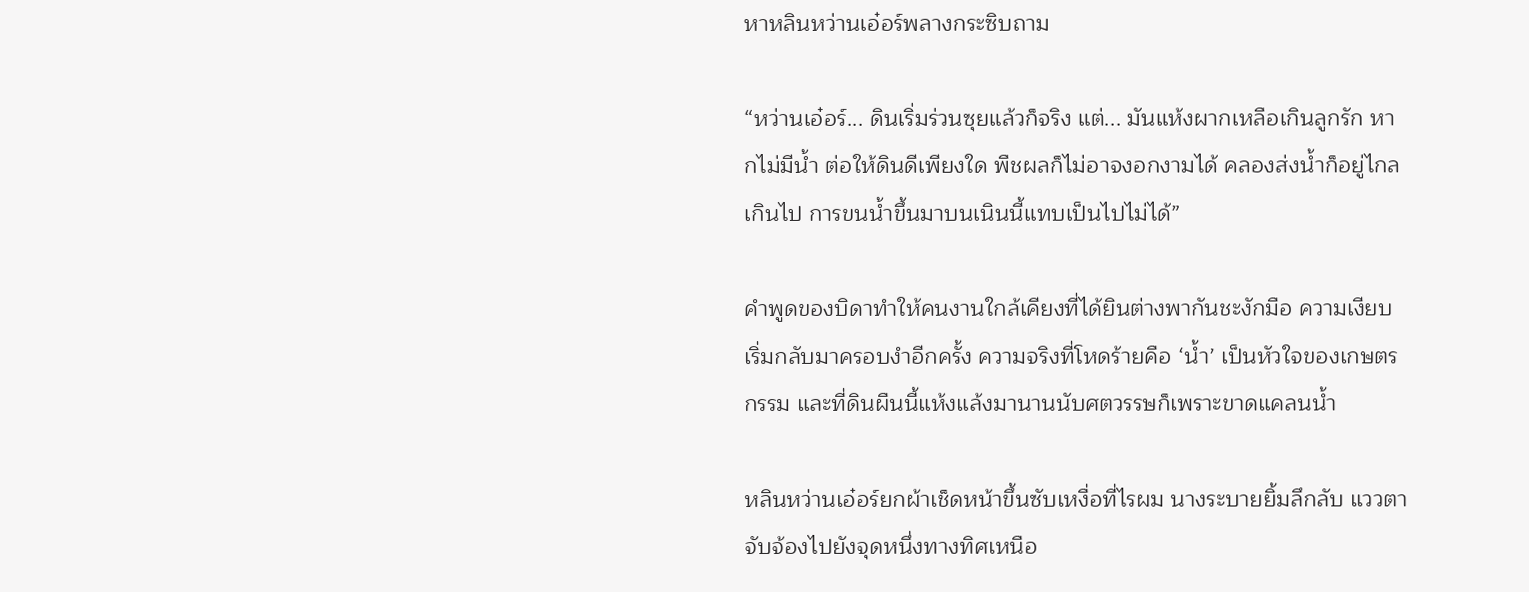หาหลินหว่านเอ๋อร์พลางกระซิบถาม

“หว่านเอ๋อร์... ดินเริ่มร่วนซุยแล้วก็จริง แต่... มันแห้งผากเหลือเกินลูกรัก หากไม่มีน้ำ ต่อให้ดินดีเพียงใด พืชผลก็ไม่อาจงอกงามได้ คลองส่งน้ำก็อยู่ไกลเกินไป การขนน้ำขึ้นมาบนเนินนี้แทบเป็นไปไม่ได้”

คำพูดของบิดาทำให้คนงานใกล้เคียงที่ได้ยินต่างพากันชะงักมือ ความเงียบเริ่มกลับมาครอบงำอีกครั้ง ความจริงที่โหดร้ายคือ ‘น้ำ’ เป็นหัวใจของเกษตรกรรม และที่ดินผืนนี้แห้งแล้งมานานนับศตวรรษก็เพราะขาดแคลนน้ำ

หลินหว่านเอ๋อร์ยกผ้าเช็ดหน้าขึ้นซับเหงื่อที่ไรผม นางระบายยิ้มลึกลับ แววตาจับจ้องไปยังจุดหนึ่งทางทิศเหนือ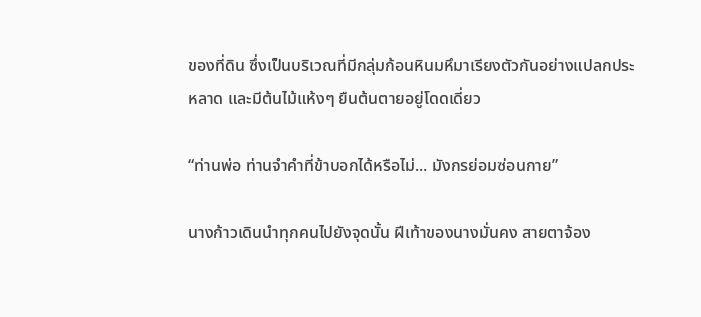ของที่ดิน ซึ่งเป็นบริเวณที่มีกลุ่มก้อนหินมหึมาเรียงตัวกันอย่างแปลกประหลาด และมีต้นไม้แห้งๆ ยืนต้นตายอยู่โดดเดี่ยว

“ท่านพ่อ ท่านจำคำที่ข้าบอกได้หรือไม่... มังกรย่อมซ่อนกาย”

นางก้าวเดินนำทุกคนไปยังจุดนั้น ฝีเท้าของนางมั่นคง สายตาจ้อง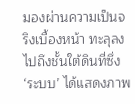มองผ่านความเป็นจริงเบื้องหน้า ทะลุลงไปถึงชั้นใต้ดินที่ซึ่ง ‘ระบบ’ ได้แสดงภาพ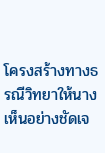โครงสร้างทางธรณีวิทยาให้นางเห็นอย่างชัดเจ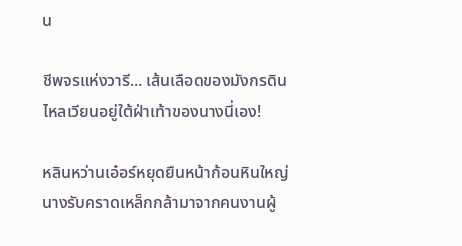น

ชีพจรแห่งวารี... เส้นเลือดของมังกรดิน ไหลเวียนอยู่ใต้ฝ่าเท้าของนางนี่เอง!

หลินหว่านเอ๋อร์หยุดยืนหน้าก้อนหินใหญ่ นางรับคราดเหล็กกล้ามาจากคนงานผู้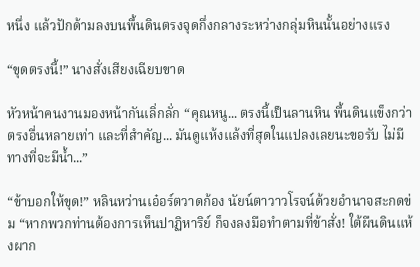หนึ่ง แล้วปักด้ามลงบนพื้นดินตรงจุดกึ่งกลางระหว่างกลุ่มหินนั้นอย่างแรง

“ขุดตรงนี้!” นางสั่งเสียงเฉียบขาด

หัวหน้าคนงานมองหน้ากันเลิ่กลั่ก “คุณหนู... ตรงนี้เป็นลานหิน พื้นดินแข็งกว่าตรงอื่นหลายเท่า และที่สำคัญ... มันดูแห้งแล้งที่สุดในแปลงเลยนะขอรับ ไม่มีทางที่จะมีน้ำ...”

“ข้าบอกให้ขุด!” หลินหว่านเอ๋อร์ตวาดก้อง นัยน์ตาวาวโรจน์ด้วยอำนาจสะกดข่ม “หากพวกท่านต้องการเห็นปาฏิหาริย์ ก็จงลงมือทำตามที่ข้าสั่ง! ใต้ผืนดินแห้งผาก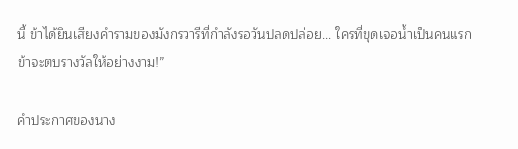นี้ ข้าได้ยินเสียงคำรามของมังกรวารีที่กำลังรอวันปลดปล่อย... ใครที่ขุดเจอน้ำเป็นคนแรก ข้าจะตบรางวัลให้อย่างงาม!”

คำประกาศของนาง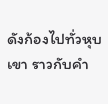ดังก้องไปทั่วหุบเขา ราวกับคำ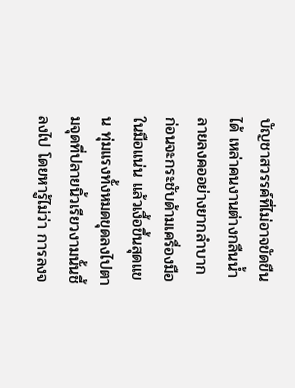บัญชาสวรรค์ที่ไม่อาจขัดขืนได้ เหล่าคนงานต่างกลืนน้ำลายลงคออย่างยากลำบาก ก่อนจะกระชับด้ามเครื่องมือในมือแน่น แล้วเงื้อขึ้นสุดแขน ทุ่มแรงทั้งหมดขุดลงไปตามจุดที่ปลายนิ้วเรียวงามนั้นชี้ลงไป โดยหารู้ไม่ว่า การลงจ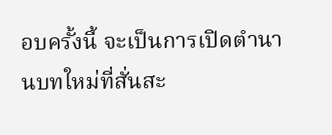อบครั้งนี้ จะเป็นการเปิดตำนานบทใหม่ที่สั่นสะ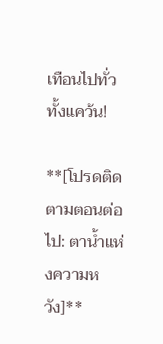เทือนไปทั่วทั้งแคว้น!

**[โปรดติดตามตอนต่อไป: ตาน้ำแห่งความหวัง]**